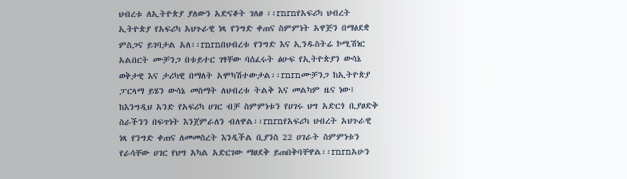ህብረቱ ለኢትዮጵያ ያለውን አድናቆት ገለፀ ፡፡rnrnየአፍሪካ ህብረት ኢትዮጵያ የአፍሪካ አህጉራዊ ነጻ የንግድ ቀጠና ስምምነት አዋጅን በማፅደቋ ምስጋና ይገባታል አለ፡፡rnrnበህብረቱ የንግድ እና ኢንዱስትሬ ኮሚሽነር አልበርት ሙቻንጋ በቱይተር ገፃቸው ባሰፈሩት ፅሁፍ የኢትዮጵያን ውሳኔ ወቅታዊ እና ታሪካዊ በማለት አሞካሽተውታል፡፡rnrnሙቻንጋ ከኢትዮጵያ ፓርላማ ይሄን ውሳኔ መስማት ለህብረቱ ትልቅ እና መልካም ዜና ነው፤ ከእንግዲህ አንድ የአፍሪካ ሀገር ብቻ ስምምነቱን የሀገሩ ህግ አድርጎ ቢያፀድቅ ስራችንን በፍጥነት እንጀምራለን ብለዋል፡፡rnrnየአፍሪካ ህብረት አህጉራዊ ነጻ የንግድ ቀጠና ለመመስረት እንዲችል ቢያንስ 22 ሀገራት ስምምነቱን የራሳቸው ሀገር የህግ አካል አድርገው ማፀደቅ ይጠበቅባቸዋል፡፡rnrnአሁን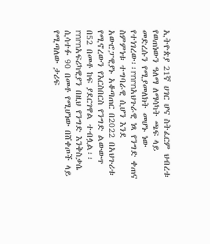ኢትዮጵያ 21ኛ ሀገር ሆና ስትፈርም ህብረቱ የወጠነውን ዓለማ ለማሳካት ጫፍ ላይ መድረሱን የሚያመለክት መሆኑ ነው የተነገረው፡፡rnrnአህጉራዊ ነጻ የንግድ ቀጠና ስምምነቱ ተግባራዊ ሲሆን እንደ አውሮፓዊያኑ አቆጣጠር በ2022 በአህጉሪቱ የሚኖረውን የእርስበርስ የንግድ ልውውጥ በ52 በመቶ ከፍ ያደርገዋል ተብሏል፡፡rnrnአፍሪካዊያን በዚህ የንግድ እንቅስቃሴ ሲሳተፉ 90 በመቶ የሚሆነው በሸቀጦች ላይ የሚጣለው ታሪፍ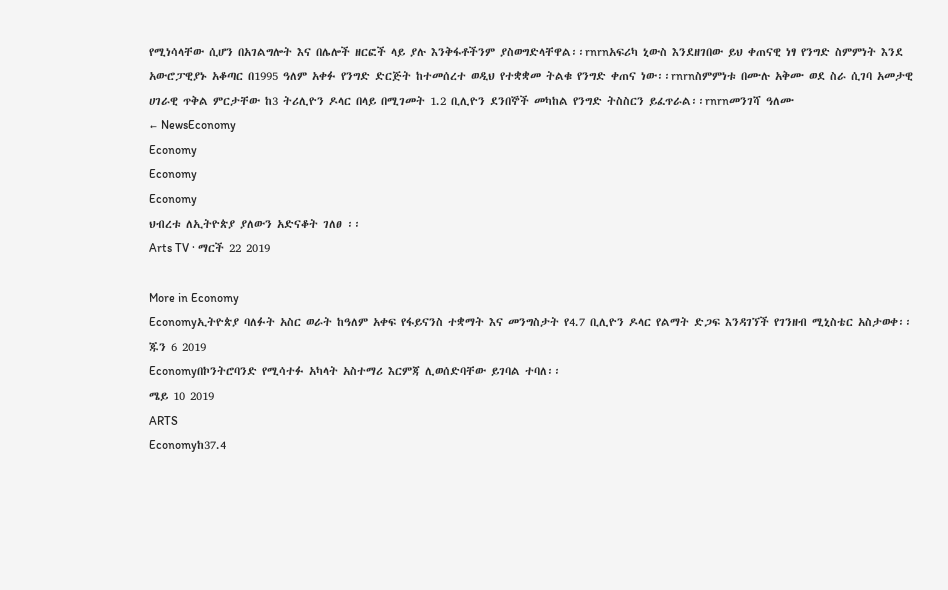የሚነሳላቸው ሲሆን በአገልግሎት እና በሌሎች ዘርፎች ላይ ያሉ እንቅፋቶችንም ያስወግድላቸዋል፡፡rnrnአፍሪካ ኒውስ እንደዘገበው ይህ ቀጠናዊ ነፃ የንግድ ስምምነት እንደ አውሮፓዊያኑ አቆጣር በ1995 ዓለም አቀፉ የንግድ ድርጅት ከተመሰረተ ወዲህ የተቋቋመ ትልቁ የንግድ ቀጠና ነው፡፡rnrnስምምነቱ በሙሉ አቅሙ ወደ ስራ ሲገባ አመታዊ ሀገራዊ ጥቅል ምርታቸው ከ3 ትሪሊዮን ዶላር በላይ በሚገመት 1.2 ቢሊዮን ደንበኞች መካከል የንግድ ትስስርን ይፈጥራል፡፡rnrnመንገሻ ዓለሙ
← NewsEconomy
Economy
Economy
Economy
ህብረቱ ለኢትዮጵያ ያለውን አድናቆት ገለፀ ፡፡
Arts TV · ማርች 22 2019

More in Economy
Economyኢትዮጵያ ባለፉት አስር ወራት ከዓለም አቀፍ የፋይናንስ ተቋማት እና መንግስታት የ4.7 ቢሊዮን ዶላር የልማት ድጋፍ እንዳገኘች የገንዘብ ሚኒስቴር አስታወቀ፡፡
ጁን 6 2019
Economyበኮንትሮባንድ የሚሳተፉ አካላት አስተማሪ እርምጃ ሊወሰድባቸው ይገባል ተባለ፡፡
ሜይ 10 2019
ARTS
Economyከ37.4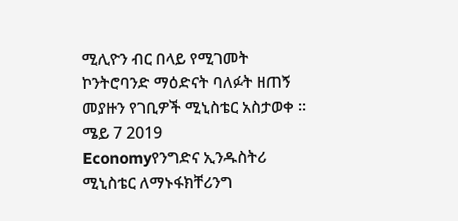ሚሊዮን ብር በላይ የሚገመት ኮንትሮባንድ ማዕድናት ባለፉት ዘጠኝ መያዙን የገቢዎች ሚኒስቴር አስታወቀ ፡፡
ሜይ 7 2019
Economyየንግድና ኢንዱስትሪ ሚኒስቴር ለማኑፋክቸሪንግ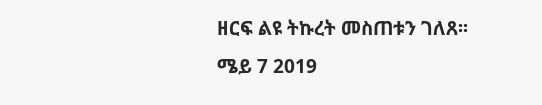ዘርፍ ልዩ ትኩረት መስጠቱን ገለጸ፡፡
ሜይ 7 2019